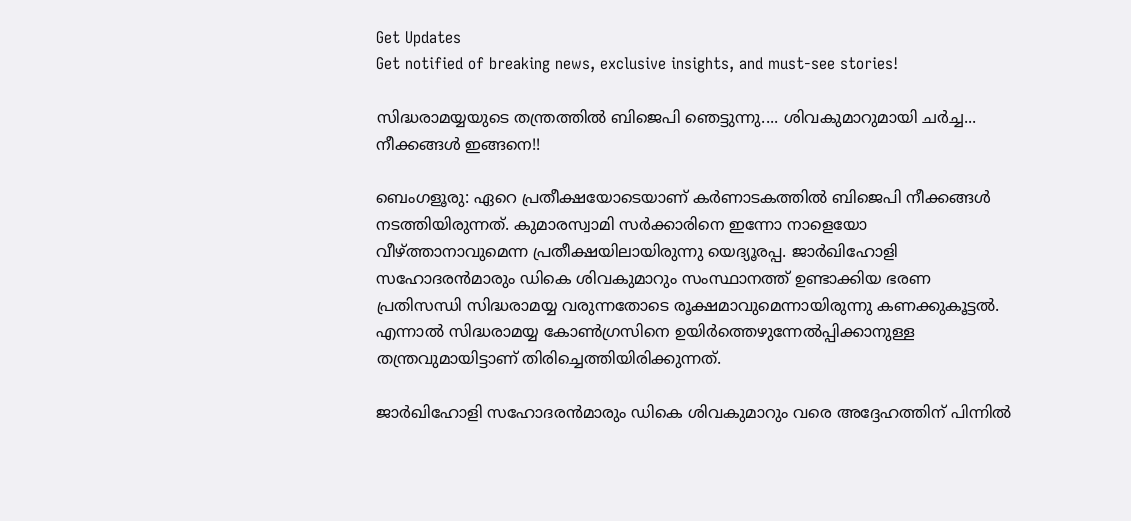Get Updates
Get notified of breaking news, exclusive insights, and must-see stories!

സിദ്ധരാമയ്യയുടെ തന്ത്രത്തില്‍ ബിജെപി ഞെട്ടുന്നു.... ശിവകുമാറുമായി ചര്‍ച്ച... നീക്കങ്ങള്‍ ഇങ്ങനെ!!

ബെംഗളൂരു: ഏറെ പ്രതീക്ഷയോടെയാണ് കര്‍ണാടകത്തില്‍ ബിജെപി നീക്കങ്ങള്‍ നടത്തിയിരുന്നത്. കുമാരസ്വാമി സര്‍ക്കാരിനെ ഇന്നോ നാളെയോ വീഴ്ത്താനാവുമെന്ന പ്രതീക്ഷയിലായിരുന്നു യെദ്യൂരപ്പ. ജാര്‍ഖിഹോളി സഹോദരന്‍മാരും ഡികെ ശിവകുമാറും സംസ്ഥാനത്ത് ഉണ്ടാക്കിയ ഭരണ പ്രതിസന്ധി സിദ്ധരാമയ്യ വരുന്നതോടെ രൂക്ഷമാവുമെന്നായിരുന്നു കണക്കുകൂട്ടല്‍. എന്നാല്‍ സിദ്ധരാമയ്യ കോണ്‍ഗ്രസിനെ ഉയിര്‍ത്തെഴുന്നേല്‍പ്പിക്കാനുള്ള തന്ത്രവുമായിട്ടാണ് തിരിച്ചെത്തിയിരിക്കുന്നത്.

ജാര്‍ഖിഹോളി സഹോദരന്‍മാരും ഡികെ ശിവകുമാറും വരെ അദ്ദേഹത്തിന് പിന്നില്‍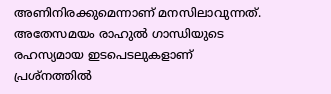അണിനിരക്കുമെന്നാണ് മനസിലാവുന്നത്. അതേസമയം രാഹുല്‍ ഗാന്ധിയുടെ രഹസ്യമായ ഇടപെടലുകളാണ് പ്രശ്‌നത്തില്‍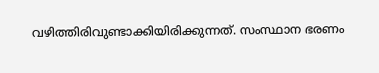വഴിത്തിരിവുണ്ടാക്കിയിരിക്കുന്നത്. സംസ്ഥാന ഭരണം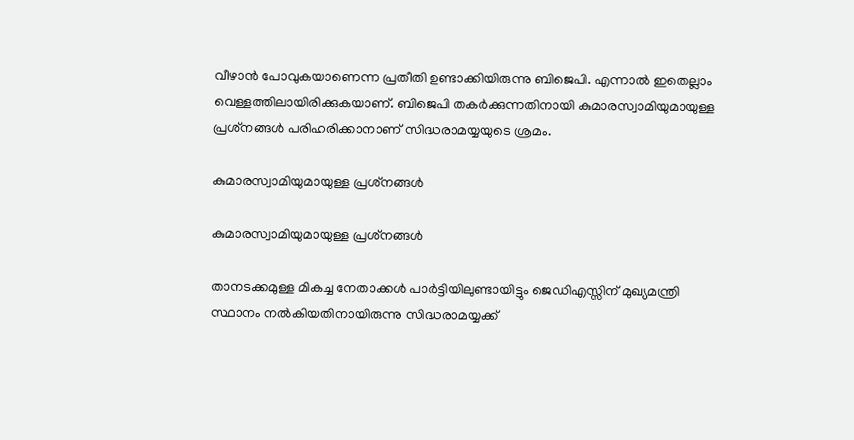വീഴാന്‍ പോവുകയാണെന്ന പ്രതീതി ഉണ്ടാക്കിയിരുന്നു ബിജെപി. എന്നാല്‍ ഇതെല്ലാം വെള്ളത്തിലായിരിക്കുകയാണ്. ബിജെപി തകര്‍ക്കുന്നതിനായി കുമാരസ്വാമിയുമായുള്ള പ്രശ്‌നങ്ങള്‍ പരിഹരിക്കാനാണ് സിദ്ധരാമയ്യയുടെ ശ്രമം.

കുമാരസ്വാമിയുമായുള്ള പ്രശ്‌നങ്ങള്‍

കുമാരസ്വാമിയുമായുള്ള പ്രശ്‌നങ്ങള്‍

താനടക്കമുള്ള മികച്ച നേതാക്കള്‍ പാര്‍ട്ടിയിലുണ്ടായിട്ടും ജെഡിഎസ്സിന് മുഖ്യമന്ത്രി സ്ഥാനം നല്‍കിയതിനായിരുന്നു സിദ്ധരാമയ്യക്ക്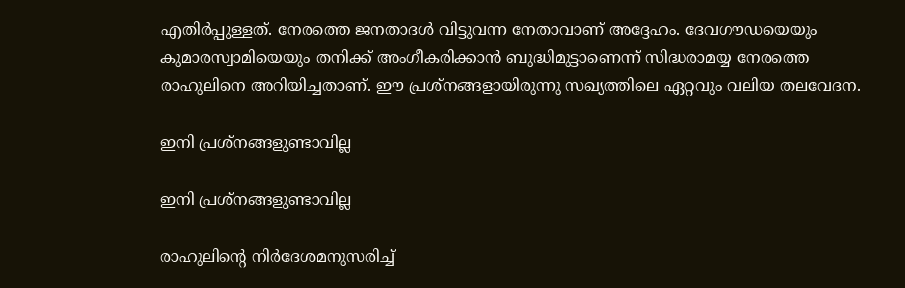എതിര്‍പ്പുള്ളത്. നേരത്തെ ജനതാദള്‍ വിട്ടുവന്ന നേതാവാണ് അദ്ദേഹം. ദേവഗൗഡയെയും കുമാരസ്വാമിയെയും തനിക്ക് അംഗീകരിക്കാന്‍ ബുദ്ധിമുട്ടാണെന്ന് സിദ്ധരാമയ്യ നേരത്തെ രാഹുലിനെ അറിയിച്ചതാണ്. ഈ പ്രശ്‌നങ്ങളായിരുന്നു സഖ്യത്തിലെ ഏറ്റവും വലിയ തലവേദന.

ഇനി പ്രശ്‌നങ്ങളുണ്ടാവില്ല

ഇനി പ്രശ്‌നങ്ങളുണ്ടാവില്ല

രാഹുലിന്റെ നിര്‍ദേശമനുസരിച്ച്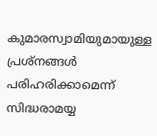കുമാരസ്വാമിയുമായുള്ള പ്രശ്‌നങ്ങള്‍ പരിഹരിക്കാമെന്ന് സിദ്ധരാമയ്യ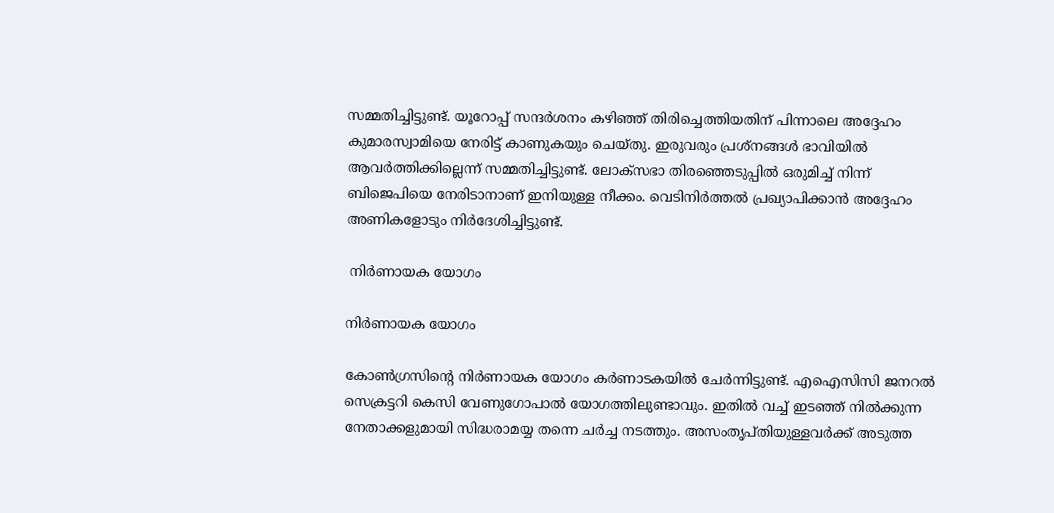സമ്മതിച്ചിട്ടുണ്ട്. യൂറോപ്പ് സന്ദര്‍ശനം കഴിഞ്ഞ് തിരിച്ചെത്തിയതിന് പിന്നാലെ അദ്ദേഹം കുമാരസ്വാമിയെ നേരിട്ട് കാണുകയും ചെയ്തു. ഇരുവരും പ്രശ്‌നങ്ങള്‍ ഭാവിയില്‍ ആവര്‍ത്തിക്കില്ലെന്ന് സമ്മതിച്ചിട്ടുണ്ട്. ലോക്‌സഭാ തിരഞ്ഞെടുപ്പില്‍ ഒരുമിച്ച് നിന്ന് ബിജെപിയെ നേരിടാനാണ് ഇനിയുള്ള നീക്കം. വെടിനിര്‍ത്തല്‍ പ്രഖ്യാപിക്കാന്‍ അദ്ദേഹം അണികളോടും നിര്‍ദേശിച്ചിട്ടുണ്ട്.

 നിര്‍ണായക യോഗം

നിര്‍ണായക യോഗം

കോണ്‍ഗ്രസിന്റെ നിര്‍ണായക യോഗം കര്‍ണാടകയില്‍ ചേര്‍ന്നിട്ടുണ്ട്. എഐസിസി ജനറല്‍ സെക്രട്ടറി കെസി വേണുഗോപാല്‍ യോഗത്തിലുണ്ടാവും. ഇതില്‍ വച്ച് ഇടഞ്ഞ് നില്‍ക്കുന്ന നേതാക്കളുമായി സിദ്ധരാമയ്യ തന്നെ ചര്‍ച്ച നടത്തും. അസംതൃപ്തിയുള്ളവര്‍ക്ക് അടുത്ത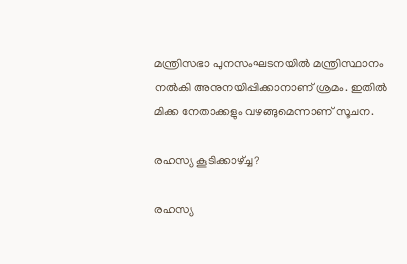മന്ത്രിസഭാ പുനസംഘടനയില്‍ മന്ത്രിസ്ഥാനം നല്‍കി അനുനയിപ്പിക്കാനാണ് ശ്രമം. ഇതില്‍ മിക്ക നേതാക്കളും വഴങ്ങുമെന്നാണ് സൂചന.

രഹസ്യ കൂടിക്കാഴ്ച്ച?

രഹസ്യ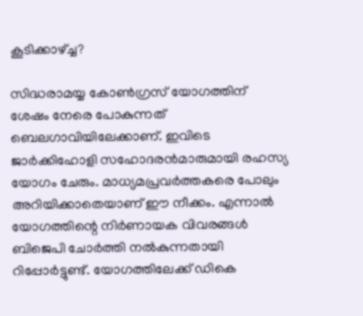കൂടിക്കാഴ്ച്ച?

സിദ്ധരാമയ്യ കോണ്‍ഗ്രസ് യോഗത്തിന് ശേഷം നേരെ പോകുന്നത് ബെലഗാവിയിലേക്കാണ്. ഇവിടെ ജാര്‍ക്കിഹോളി സഹോദരന്‍മാരുമായി രഹസ്യ യോഗം ചേരും. മാധ്യമപ്രവര്‍ത്തകരെ പോലും അറിയിക്കാതെയാണ് ഈ നീക്കം. എന്നാല്‍ യോഗത്തിന്റെ നിര്‍ണായക വിവരങ്ങള്‍ ബിജെപി ചോര്‍ത്തി നല്‍കുന്നതായി റിപ്പോര്‍ട്ടുണ്ട്. യോഗത്തിലേക്ക് ഡികെ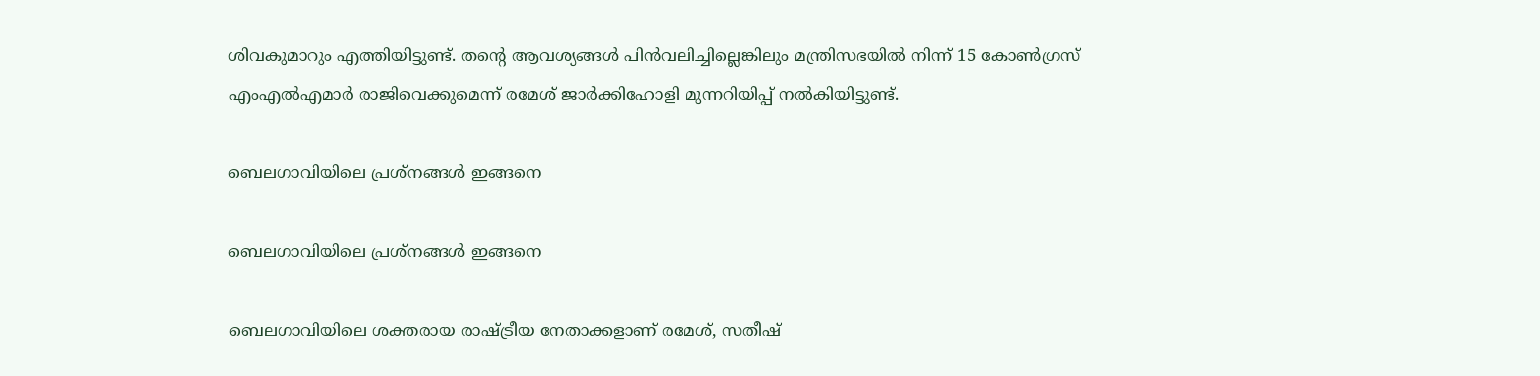ശിവകുമാറും എത്തിയിട്ടുണ്ട്. തന്റെ ആവശ്യങ്ങള്‍ പിന്‍വലിച്ചില്ലെങ്കിലും മന്ത്രിസഭയില്‍ നിന്ന് 15 കോണ്‍ഗ്രസ് എംഎല്‍എമാര്‍ രാജിവെക്കുമെന്ന് രമേശ് ജാര്‍ക്കിഹോളി മുന്നറിയിപ്പ് നല്‍കിയിട്ടുണ്ട്.

ബെലഗാവിയിലെ പ്രശ്‌നങ്ങള്‍ ഇങ്ങനെ

ബെലഗാവിയിലെ പ്രശ്‌നങ്ങള്‍ ഇങ്ങനെ

ബെലഗാവിയിലെ ശക്തരായ രാഷ്ട്രീയ നേതാക്കളാണ് രമേശ്, സതീഷ്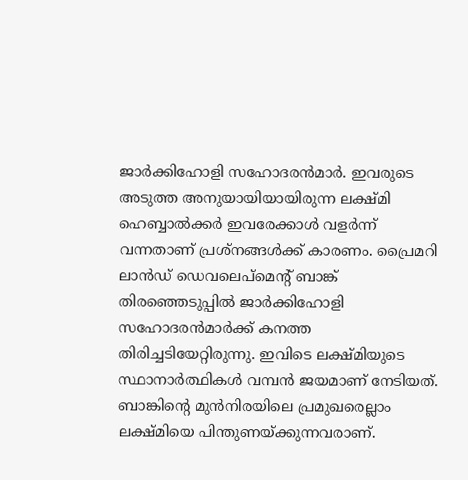ജാര്‍ക്കിഹോളി സഹോദരന്‍മാര്‍. ഇവരുടെ അടുത്ത അനുയായിയായിരുന്ന ലക്ഷ്മി ഹെബ്ബാല്‍ക്കര്‍ ഇവരേക്കാള്‍ വളര്‍ന്ന് വന്നതാണ് പ്രശ്‌നങ്ങള്‍ക്ക് കാരണം. പ്രൈമറി ലാന്‍ഡ് ഡെവലെപ്‌മെന്റ് ബാങ്ക് തിരഞ്ഞെടുപ്പില്‍ ജാര്‍ക്കിഹോളി സഹോദരന്‍മാര്‍ക്ക് കനത്ത തിരിച്ചടിയേറ്റിരുന്നു. ഇവിടെ ലക്ഷ്മിയുടെ സ്ഥാനാര്‍ത്ഥികള്‍ വമ്പന്‍ ജയമാണ് നേടിയത്. ബാങ്കിന്റെ മുന്‍നിരയിലെ പ്രമുഖരെല്ലാം ലക്ഷ്മിയെ പിന്തുണയ്ക്കുന്നവരാണ്.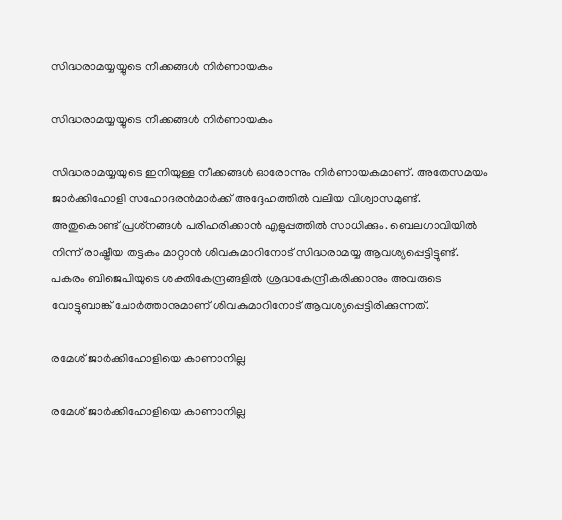സിദ്ധരാമയ്യയ്യുടെ നീക്കങ്ങള്‍ നിര്‍ണായകം

സിദ്ധരാമയ്യയ്യുടെ നീക്കങ്ങള്‍ നിര്‍ണായകം

സിദ്ധരാമയ്യയുടെ ഇനിയുള്ള നീക്കങ്ങള്‍ ഓരോന്നും നിര്‍ണായകമാണ്. അതേസമയം ജാര്‍ക്കിഹോളി സഹോദരന്‍മാര്‍ക്ക് അദ്ദേഹത്തില്‍ വലിയ വിശ്വാസമുണ്ട്. അതുകൊണ്ട് പ്രശ്‌നങ്ങള്‍ പരിഹരിക്കാന്‍ എളുപ്പത്തില്‍ സാധിക്കും. ബെലഗാവിയില്‍ നിന്ന് രാഷ്ട്രീയ തട്ടകം മാറ്റാന്‍ ശിവകുമാറിനോട് സിദ്ധരാമയ്യ ആവശ്യപ്പെട്ടിട്ടുണ്ട്. പകരം ബിജെപിയുടെ ശക്തികേന്ദ്രങ്ങളില്‍ ശ്രദ്ധകേന്ദ്രീകരിക്കാനും അവരുടെ വോട്ടുബാങ്ക് ചോര്‍ത്താനുമാണ് ശിവകുമാറിനോട് ആവശ്യപ്പെട്ടിരിക്കുന്നത്.

രമേശ് ജാര്‍ക്കിഹോളിയെ കാണാനില്ല

രമേശ് ജാര്‍ക്കിഹോളിയെ കാണാനില്ല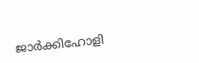ജാര്‍ക്കിഹോളി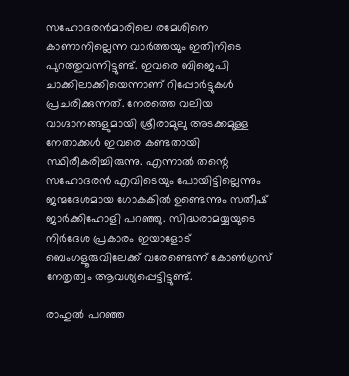സഹോദരന്‍മാരിലെ രമേശിനെ കാണാനില്ലെന്ന വാര്‍ത്തയും ഇതിനിടെ പുറത്തുവന്നിട്ടുണ്ട്. ഇവരെ ബിജെപി ചാക്കിലാക്കിയെന്നാണ് റിപ്പോര്‍ട്ടുകള്‍ പ്രചരിക്കുന്നത്. നേരത്തെ വലിയ വാഗ്ദാനങ്ങളുമായി ശ്രീരാമുലു അടക്കമുള്ള നേതാക്കള്‍ ഇവരെ കണ്ടതായി സ്ഥിരീകരിച്ചിരുന്നു. എന്നാല്‍ തന്റെ സഹോദരന്‍ എവിടെയും പോയിട്ടില്ലെന്നും ജന്മദേശമായ ഗോകകില്‍ ഉണ്ടെന്നും സതീഷ് ജാര്‍ക്കിഹോളി പറഞ്ഞു. സിദ്ധരാമയ്യയുടെ നിര്‍ദേശ പ്രകാരം ഇയാളോട് ബെംഗളൂരുവിലേക്ക് വരേണ്ടെന്ന് കോണ്‍ഗ്രസ് നേതൃത്വം ആവശ്യപ്പെട്ടിട്ടുണ്ട്.

രാഹുല്‍ പറഞ്ഞ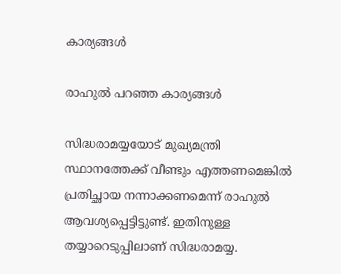കാര്യങ്ങള്‍

രാഹുല്‍ പറഞ്ഞ കാര്യങ്ങള്‍

സിദ്ധരാമയ്യയോട് മുഖ്യമന്ത്രി സ്ഥാനത്തേക്ക് വീണ്ടും എത്തണമെങ്കില്‍ പ്രതിച്ഛായ നന്നാക്കണമെന്ന് രാഹുല്‍ ആവശ്യപ്പെട്ടിട്ടുണ്ട്. ഇതിനുള്ള തയ്യാറെടുപ്പിലാണ് സിദ്ധരാമയ്യ.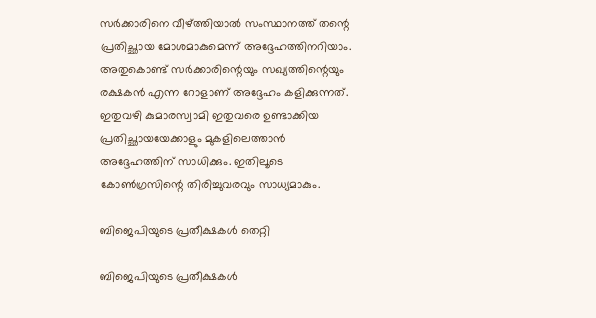സര്‍ക്കാരിനെ വീഴ്ത്തിയാല്‍ സംസ്ഥാനത്ത് തന്റെ പ്രതിച്ഛായ മോശമാകുമെന്ന് അദ്ദേഹത്തിനറിയാം. അതുകൊണ്ട് സര്‍ക്കാരിന്റെയും സഖ്യത്തിന്റെയും രക്ഷകന്‍ എന്ന റോളാണ് അദ്ദേഹം കളിക്കുന്നത്. ഇതുവഴി കുമാരസ്വാമി ഇതുവരെ ഉണ്ടാക്കിയ പ്രതിച്ഛായയേക്കാളും മുകളിലെത്താന്‍ അദ്ദേഹത്തിന് സാധിക്കും. ഇതിലൂടെ കോണ്‍ഗ്രസിന്റെ തിരിച്ചുവരവും സാധ്യമാകും.

ബിജെപിയുടെ പ്രതീക്ഷകള്‍ തെറ്റി

ബിജെപിയുടെ പ്രതീക്ഷകള്‍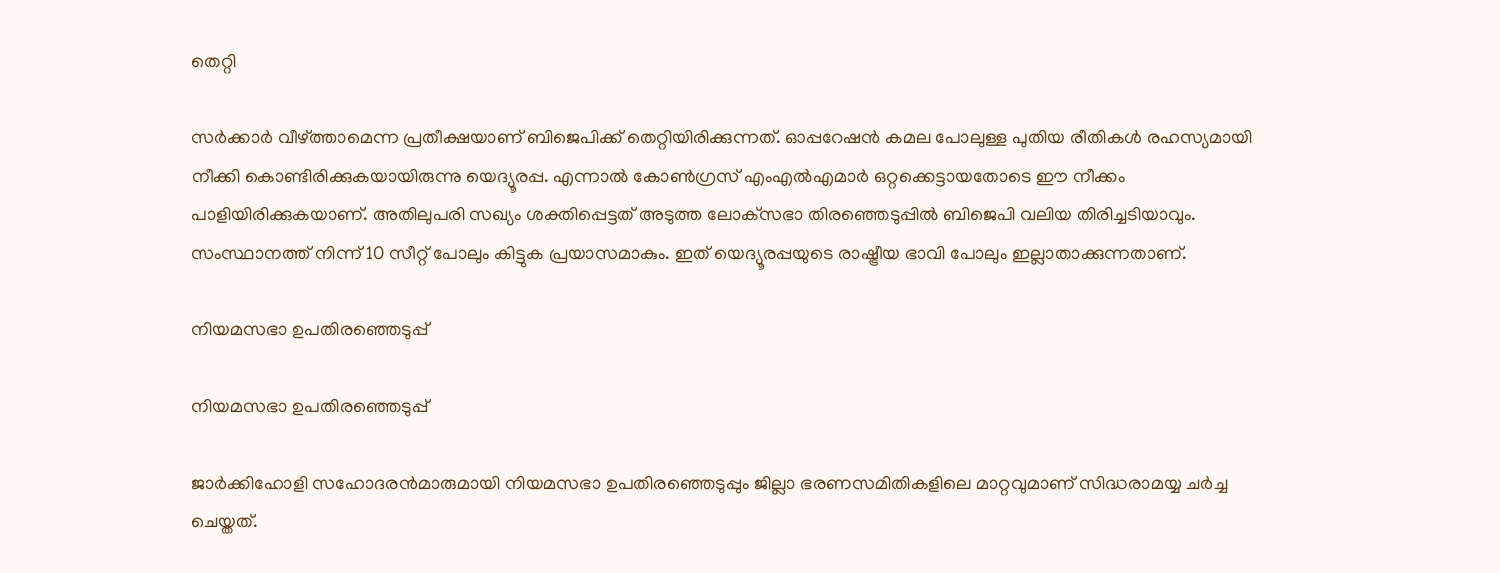തെറ്റി

സര്‍ക്കാര്‍ വീഴ്ത്താമെന്ന പ്രതീക്ഷയാണ് ബിജെപിക്ക് തെറ്റിയിരിക്കുന്നത്. ഓപ്പറേഷന്‍ കമല പോലുള്ള പുതിയ രീതികള്‍ രഹസ്യമായി നീക്കി കൊണ്ടിരിക്കുകയായിരുന്നു യെദ്യൂരപ്പ. എന്നാല്‍ കോണ്‍ഗ്രസ് എംഎല്‍എമാര്‍ ഒറ്റക്കെട്ടായതോടെ ഈ നീക്കം പാളിയിരിക്കുകയാണ്. അതിലുപരി സഖ്യം ശക്തിപ്പെട്ടത് അടുത്ത ലോക്‌സഭാ തിരഞ്ഞെടുപ്പില്‍ ബിജെപി വലിയ തിരിച്ചടിയാവും. സംസ്ഥാനത്ത് നിന്ന് 10 സീറ്റ് പോലും കിട്ടുക പ്രയാസമാകും. ഇത് യെദ്യൂരപ്പയുടെ രാഷ്ട്രീയ ഭാവി പോലും ഇല്ലാതാക്കുന്നതാണ്.

നിയമസഭാ ഉപതിരഞ്ഞെടുപ്പ്

നിയമസഭാ ഉപതിരഞ്ഞെടുപ്പ്

ജാര്‍ക്കിഹോളി സഹോദരന്‍മാരുമായി നിയമസഭാ ഉപതിരഞ്ഞെടുപ്പും ജില്ലാ ഭരണസമിതികളിലെ മാറ്റവുമാണ് സിദ്ധരാമയ്യ ചര്‍ച്ച ചെയ്തത്.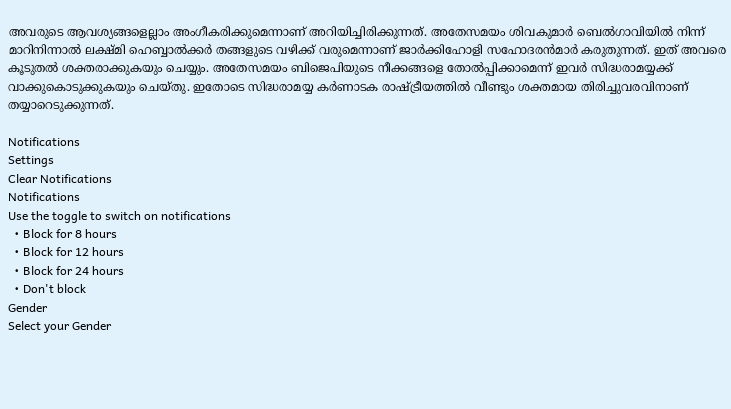അവരുടെ ആവശ്യങ്ങളെല്ലാം അംഗീകരിക്കുമെന്നാണ് അറിയിച്ചിരിക്കുന്നത്. അതേസമയം ശിവകുമാര്‍ ബെല്‍ഗാവിയില്‍ നിന്ന് മാറിനിന്നാല്‍ ലക്ഷ്മി ഹെബ്ബാല്‍ക്കര്‍ തങ്ങളുടെ വഴിക്ക് വരുമെന്നാണ് ജാര്‍ക്കിഹോളി സഹോദരന്‍മാര്‍ കരുതുന്നത്. ഇത് അവരെ കൂടുതല്‍ ശക്തരാക്കുകയും ചെയ്യും. അതേസമയം ബിജെപിയുടെ നീക്കങ്ങളെ തോല്‍പ്പിക്കാമെന്ന് ഇവര്‍ സിദ്ധരാമയ്യക്ക് വാക്കുകൊടുക്കുകയും ചെയ്തു. ഇതോടെ സിദ്ധരാമയ്യ കര്‍ണാടക രാഷ്ട്രീയത്തില്‍ വീണ്ടും ശക്തമായ തിരിച്ചുവരവിനാണ് തയ്യാറെടുക്കുന്നത്.

Notifications
Settings
Clear Notifications
Notifications
Use the toggle to switch on notifications
  • Block for 8 hours
  • Block for 12 hours
  • Block for 24 hours
  • Don't block
Gender
Select your Gender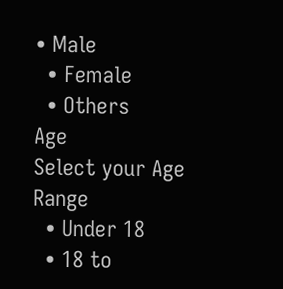• Male
  • Female
  • Others
Age
Select your Age Range
  • Under 18
  • 18 to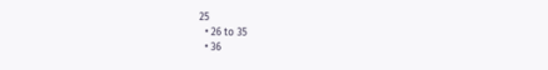25
  • 26 to 35
  • 36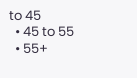to 45
  • 45 to 55
  • 55+